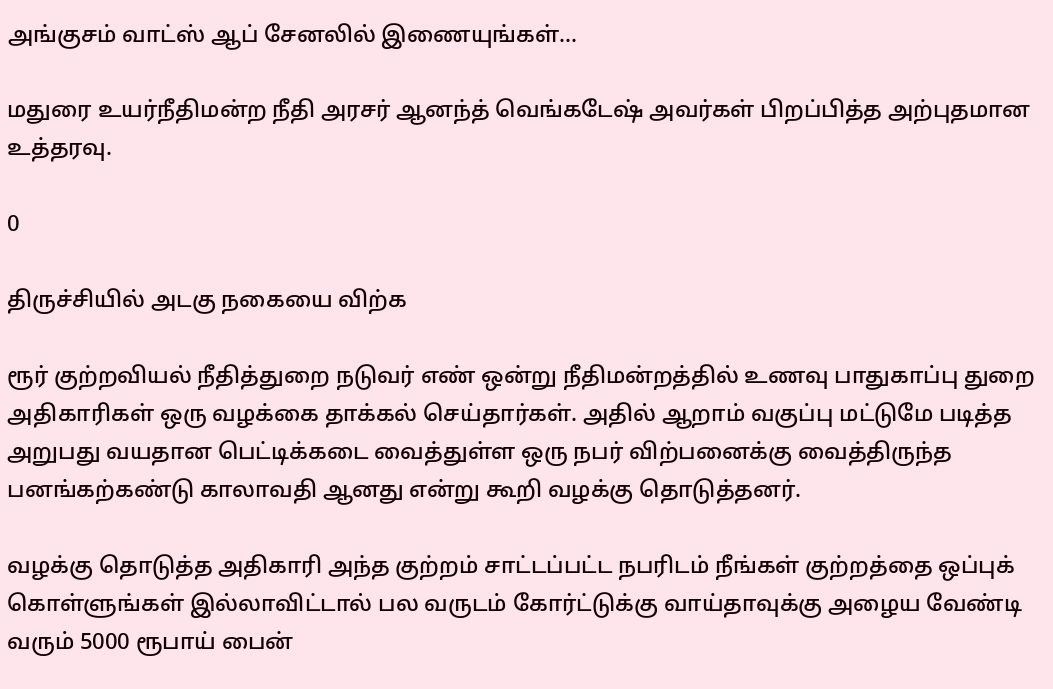அங்குசம் வாட்ஸ் ஆப் சேனலில் இணையுங்கள்...

மதுரை உயர்நீதிமன்ற நீதி அரசர் ஆனந்த் வெங்கடேஷ் அவர்கள் பிறப்பித்த அற்புதமான உத்தரவு.

0

திருச்சியில் அடகு நகையை விற்க

ரூர் குற்றவியல் நீதித்துறை நடுவர் எண் ஒன்று நீதிமன்றத்தில் உணவு பாதுகாப்பு துறை அதிகாரிகள் ஒரு வழக்கை தாக்கல் செய்தார்கள். அதில் ஆறாம் வகுப்பு மட்டுமே படித்த அறுபது வயதான பெட்டிக்கடை வைத்துள்ள ஒரு நபர் விற்பனைக்கு வைத்திருந்த பனங்கற்கண்டு காலாவதி ஆனது என்று கூறி வழக்கு தொடுத்தனர்.

வழக்கு தொடுத்த அதிகாரி அந்த குற்றம் சாட்டப்பட்ட நபரிடம் நீங்கள் குற்றத்தை ஒப்புக் கொள்ளுங்கள் இல்லாவிட்டால் பல வருடம் கோர்ட்டுக்கு வாய்தாவுக்கு அழைய வேண்டி வரும் 5000 ரூபாய் பைன்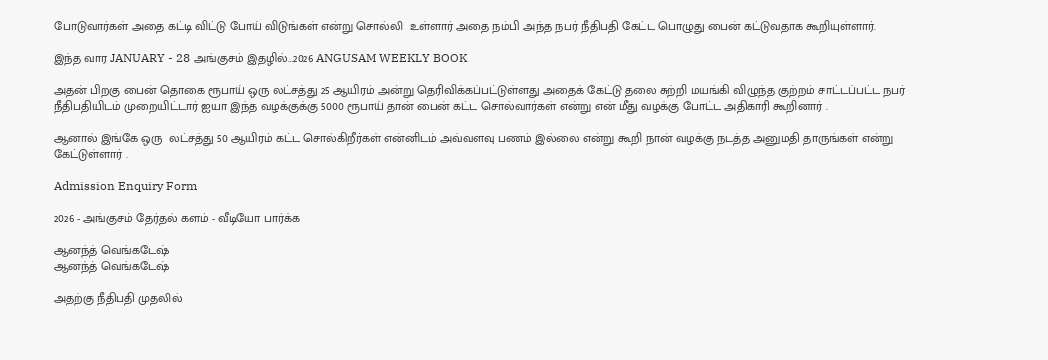போடுவார்கள் அதை கட்டி விட்டு போய் விடுங்கள் என்று சொல்லி  உள்ளார் அதை நம்பி அந்த நபர் நீதிபதி கேட்ட பொழுது பைன் கட்டுவதாக கூறியுள்ளார்.

இந்த வார JANUARY - 28 அங்குசம் இதழில்…2026 ANGUSAM WEEKLY BOOK

அதன் பிறகு பைன் தொகை ரூபாய் ஒரு லட்சத்து 25 ஆயிரம் அன்று தெரிவிக்கப்பட்டுள்ளது அதைக் கேட்டு தலை சுற்றி மயங்கி விழுந்த குற்றம் சாட்டப்பட்ட நபர் நீதிபதியிடம் முறையிட்டார் ஐயா இந்த வழக்குக்கு 5000 ரூபாய் தான் பைன் கட்ட சொல்வார்கள் என்று என் மீது வழக்கு போட்ட அதிகாரி கூறினார் .

ஆனால் இங்கே ஒரு  லட்சத்து 50 ஆயிரம் கட்ட சொல்கிறீர்கள் என்னிடம் அவ்வளவு பணம் இல்லை என்று கூறி நான் வழக்கு நடத்த அனுமதி தாருங்கள் என்று  கேட்டுள்ளார் .

Admission Enquiry Form

2026 - அங்குசம் தேர்தல் களம் - வீடியோ பார்க்க

ஆனந்த் வெங்கடேஷ்
ஆனந்த் வெங்கடேஷ்

அதற்கு நீதிபதி முதலில்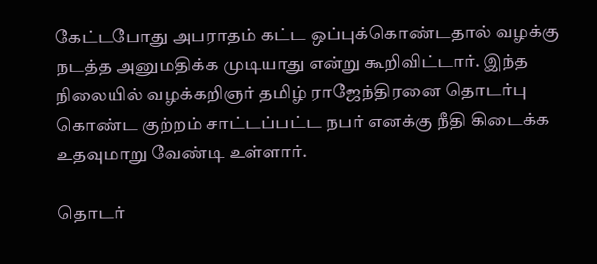கேட்டபோது அபராதம் கட்ட ஒப்புக்கொண்டதால் வழக்கு நடத்த அனுமதிக்க முடியாது என்று கூறிவிட்டார். இந்த நிலையில் வழக்கறிஞர் தமிழ் ராஜேந்திரனை தொடர்பு கொண்ட குற்றம் சாட்டப்பட்ட நபர் எனக்கு நீதி கிடைக்க உதவுமாறு வேண்டி உள்ளார்.

தொடர்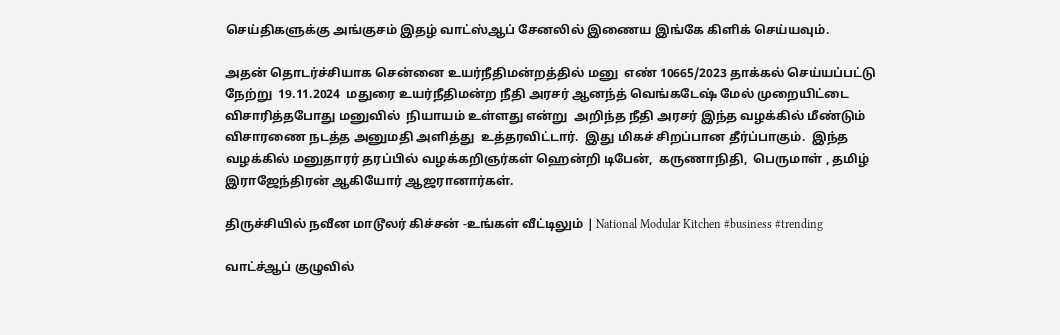செய்திகளுக்கு அங்குசம் இதழ் வாட்ஸ்ஆப் சேனலில் இணைய இங்கே கிளிக் செய்யவும்.

அதன் தொடர்ச்சியாக சென்னை உயர்நீதிமன்றத்தில் மனு  எண் 10665/2023 தாக்கல் செய்யப்பட்டு நேற்று  19.11.2024  மதுரை உயர்நீதிமன்ற நீதி அரசர் ஆனந்த் வெங்கடேஷ் மேல் முறையிட்டை விசாரித்தபோது மனுவில்  நியாயம் உள்ளது என்று  அறிந்த நீதி அரசர் இந்த வழக்கில் மீண்டும் விசாரணை நடத்த அனுமதி அளித்து  உத்தரவிட்டார்.  இது மிகச் சிறப்பான தீர்ப்பாகும்.  இந்த வழக்கில் மனுதாரர் தரப்பில் வழக்கறிஞர்கள் ஹென்றி டிபேன்,  கருணாநிதி,  பெருமாள் , தமிழ் இராஜேந்திரன் ஆகியோர் ஆஜரானார்கள்.

திருச்சியில் நவீன மாடூலர் கிச்சன் -உங்கள் வீட்டிலும் | National Modular Kitchen #business #trending

வாட்ச்ஆப் குழுவில்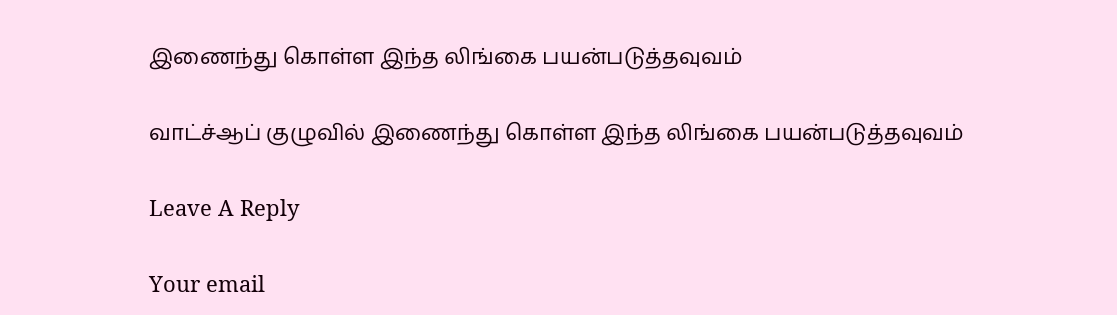இணைந்து கொள்ள இந்த லிங்கை பயன்படுத்தவுவம்

வாட்ச்ஆப் குழுவில் இணைந்து கொள்ள இந்த லிங்கை பயன்படுத்தவுவம்

Leave A Reply

Your email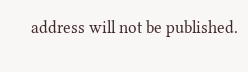address will not be published.